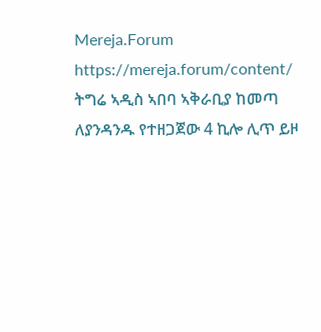Mereja.Forum
https://mereja.forum/content/
ትግሬ ኣዲስ ኣበባ ኣቅራቢያ ከመጣ ለያንዳንዱ የተዘጋጀው 4 ኪሎ ሊጥ ይዞ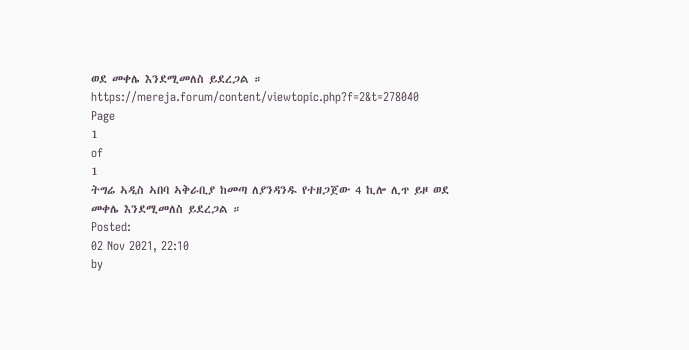ወደ መቀሌ እንደሚመለስ ይደረጋል ።
https://mereja.forum/content/viewtopic.php?f=2&t=278040
Page
1
of
1
ትግሬ ኣዲስ ኣበባ ኣቅራቢያ ከመጣ ለያንዳንዱ የተዘጋጀው 4 ኪሎ ሊጥ ይዞ ወደ መቀሌ እንደሚመለስ ይደረጋል ።
Posted:
02 Nov 2021, 22:10
by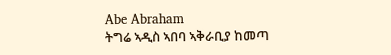Abe Abraham
ትግሬ ኣዲስ ኣበባ ኣቅራቢያ ከመጣ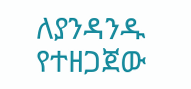ለያንዳንዱ የተዘጋጀው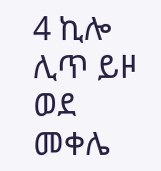4 ኪሎ ሊጥ ይዞ ወደ መቀሌ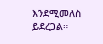እንደሚመለስ ይደረጋል።